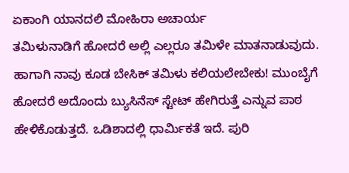ಏಕಾಂಗಿ ಯಾನದಲಿ ಮೋಹಿರಾ ಅಚಾರ್ಯ
ತಮಿಳುನಾಡಿಗೆ ಹೋದರೆ ಅಲ್ಲಿ ಎಲ್ಲರೂ ತಮಿಳೇ ಮಾತನಾಡುವುದು. ಹಾಗಾಗಿ ನಾವು ಕೂಡ ಬೇಸಿಕ್ ತಮಿಳು ಕಲಿಯಲೇಬೇಕು! ಮುಂಬೈಗೆ ಹೋದರೆ ಅದೊಂದು ಬ್ಯುಸಿನೆಸ್ ಸ್ಟೇಟ್ ಹೇಗಿರುತ್ತೆ ಎನ್ನುವ ಪಾಠ ಹೇಳಿಕೊಡುತ್ತದೆ. ಒಡಿಶಾದಲ್ಲಿ ಧಾರ್ಮಿಕತೆ ಇದೆ. ಪುರಿ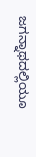ಜಗನ್ನಾಥದಲ್ಲಿಯೂ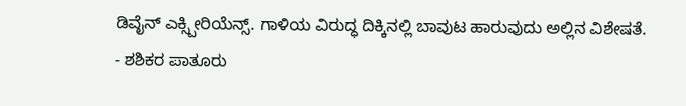ಡಿವೈನ್ ಎಕ್ಸ್ಪೀರಿಯೆನ್ಸ್. ಗಾಳಿಯ ವಿರುದ್ಧ ದಿಕ್ಕಿನಲ್ಲಿ ಬಾವುಟ ಹಾರುವುದು ಅಲ್ಲಿನ ವಿಶೇಷತೆ.
- ಶಶಿಕರ ಪಾತೂರು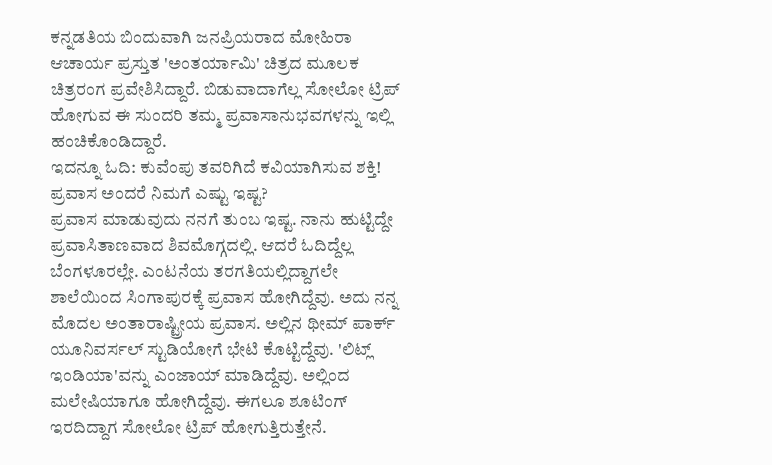ಕನ್ನಡತಿಯ ಬಿಂದುವಾಗಿ ಜನಪ್ರಿಯರಾದ ಮೋಹಿರಾ ಆಚಾರ್ಯ ಪ್ರಸ್ತುತ 'ಅಂತರ್ಯಾಮಿ' ಚಿತ್ರದ ಮೂಲಕ ಚಿತ್ರರಂಗ ಪ್ರವೇಶಿಸಿದ್ದಾರೆ. ಬಿಡುವಾದಾಗೆಲ್ಲ ಸೋಲೋ ಟ್ರಿಪ್ ಹೋಗುವ ಈ ಸುಂದರಿ ತಮ್ಮ ಪ್ರವಾಸಾನುಭವಗಳನ್ನು ಇಲ್ಲಿ ಹಂಚಿಕೊಂಡಿದ್ದಾರೆ.
ಇದನ್ನೂ ಓದಿ: ಕುವೆಂಪು ತವರಿಗಿದೆ ಕವಿಯಾಗಿಸುವ ಶಕ್ತಿ!
ಪ್ರವಾಸ ಅಂದರೆ ನಿಮಗೆ ಎಷ್ಟು ಇಷ್ಟ?
ಪ್ರವಾಸ ಮಾಡುವುದು ನನಗೆ ತುಂಬ ಇಷ್ಟ. ನಾನು ಹುಟ್ಟಿದ್ದೇ ಪ್ರವಾಸಿತಾಣವಾದ ಶಿವಮೊಗ್ಗದಲ್ಲಿ. ಆದರೆ ಓದಿದ್ದೆಲ್ಲ ಬೆಂಗಳೂರಲ್ಲೇ. ಎಂಟನೆಯ ತರಗತಿಯಲ್ಲಿದ್ದಾಗಲೇ ಶಾಲೆಯಿಂದ ಸಿಂಗಾಪುರಕ್ಕೆ ಪ್ರವಾಸ ಹೋಗಿದ್ದೆವು. ಅದು ನನ್ನ ಮೊದಲ ಅಂತಾರಾಷ್ಟ್ರೀಯ ಪ್ರವಾಸ. ಅಲ್ಲಿನ ಥೀಮ್ ಪಾರ್ಕ್ ಯೂನಿವರ್ಸಲ್ ಸ್ಟುಡಿಯೋಗೆ ಭೇಟಿ ಕೊಟ್ಟಿದ್ದೆವು. 'ಲಿಟ್ಲ್ ಇಂಡಿಯಾ'ವನ್ನು ಎಂಜಾಯ್ ಮಾಡಿದ್ದೆವು. ಅಲ್ಲಿಂದ ಮಲೇಷಿಯಾಗೂ ಹೋಗಿದ್ದೆವು. ಈಗಲೂ ಶೂಟಿಂಗ್ ಇರದಿದ್ದಾಗ ಸೋಲೋ ಟ್ರಿಪ್ ಹೋಗುತ್ತಿರುತ್ತೇನೆ.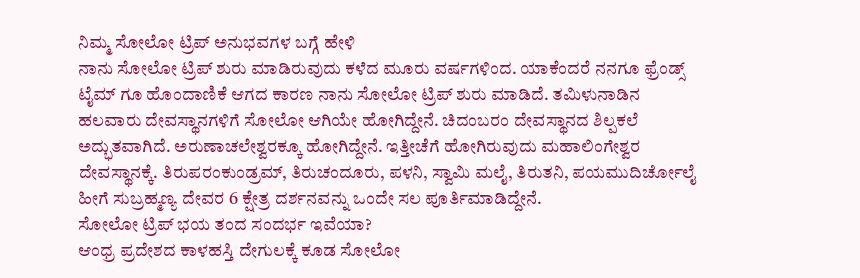ನಿಮ್ಮ ಸೋಲೋ ಟ್ರಿಪ್ ಅನುಭವಗಳ ಬಗ್ಗೆ ಹೇಳಿ
ನಾನು ಸೋಲೋ ಟ್ರಿಪ್ ಶುರು ಮಾಡಿರುವುದು ಕಳೆದ ಮೂರು ವರ್ಷಗಳಿಂದ. ಯಾಕೆಂದರೆ ನನಗೂ ಫ್ರೆಂಡ್ಸ್ ಟೈಮ್ ಗೂ ಹೊಂದಾಣಿಕೆ ಆಗದ ಕಾರಣ ನಾನು ಸೋಲೋ ಟ್ರಿಪ್ ಶುರು ಮಾಡಿದೆ. ತಮಿಳುನಾಡಿನ ಹಲವಾರು ದೇವಸ್ಥಾನಗಳಿಗೆ ಸೋಲೋ ಆಗಿಯೇ ಹೋಗಿದ್ದೇನೆ. ಚಿದಂಬರಂ ದೇವಸ್ಥಾನದ ಶಿಲ್ಪಕಲೆ ಅದ್ಭುತವಾಗಿದೆ. ಅರುಣಾಚಲೇಶ್ವರಕ್ಕೂ ಹೋಗಿದ್ದೇನೆ. ಇತ್ತೀಚೆಗೆ ಹೋಗಿರುವುದು ಮಹಾಲಿಂಗೇಶ್ವರ ದೇವಸ್ಥಾನಕ್ಕೆ. ತಿರುಪರಂಕುಂಡ್ರಮ್, ತಿರುಚಂದೂರು, ಪಳನಿ, ಸ್ವಾಮಿ ಮಲೈ, ತಿರುತನಿ, ಪಯಮುದಿರ್ಚೋಲೈ ಹೀಗೆ ಸುಬ್ರಹ್ಮಣ್ಯ ದೇವರ 6 ಕ್ಷೇತ್ರ ದರ್ಶನವನ್ನು ಒಂದೇ ಸಲ ಪೂರ್ತಿಮಾಡಿದ್ದೇನೆ.
ಸೋಲೋ ಟ್ರಿಪ್ ಭಯ ತಂದ ಸಂದರ್ಭ ಇವೆಯಾ?
ಆಂಧ್ರ ಪ್ರದೇಶದ ಕಾಳಹಸ್ತಿ ದೇಗುಲಕ್ಕೆ ಕೂಡ ಸೋಲೋ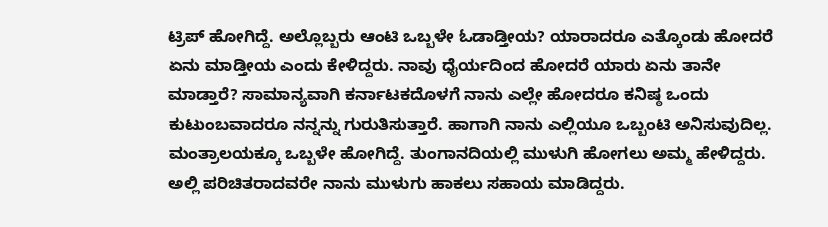ಟ್ರಿಪ್ ಹೋಗಿದ್ದೆ. ಅಲ್ಲೊಬ್ಬರು ಆಂಟಿ ಒಬ್ಬಳೇ ಓಡಾಡ್ತೀಯ? ಯಾರಾದರೂ ಎತ್ಕೊಂಡು ಹೋದರೆ ಏನು ಮಾಡ್ತೀಯ ಎಂದು ಕೇಳಿದ್ದರು. ನಾವು ಧೈರ್ಯದಿಂದ ಹೋದರೆ ಯಾರು ಏನು ತಾನೇ ಮಾಡ್ತಾರೆ? ಸಾಮಾನ್ಯವಾಗಿ ಕರ್ನಾಟಕದೊಳಗೆ ನಾನು ಎಲ್ಲೇ ಹೋದರೂ ಕನಿಷ್ಠ ಒಂದು ಕುಟುಂಬವಾದರೂ ನನ್ನನ್ನು ಗುರುತಿಸುತ್ತಾರೆ. ಹಾಗಾಗಿ ನಾನು ಎಲ್ಲಿಯೂ ಒಬ್ಬಂಟಿ ಅನಿಸುವುದಿಲ್ಲ. ಮಂತ್ರಾಲಯಕ್ಕೂ ಒಬ್ಬಳೇ ಹೋಗಿದ್ದೆ. ತುಂಗಾನದಿಯಲ್ಲಿ ಮುಳುಗಿ ಹೋಗಲು ಅಮ್ಮ ಹೇಳಿದ್ದರು. ಅಲ್ಲಿ ಪರಿಚಿತರಾದವರೇ ನಾನು ಮುಳುಗು ಹಾಕಲು ಸಹಾಯ ಮಾಡಿದ್ದರು.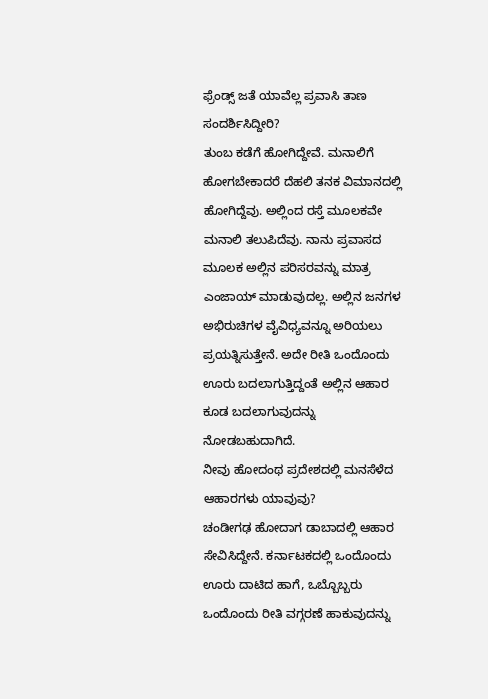ಫ್ರೆಂಡ್ಸ್ ಜತೆ ಯಾವೆಲ್ಲ ಪ್ರವಾಸಿ ತಾಣ ಸಂದರ್ಶಿಸಿದ್ದೀರಿ?
ತುಂಬ ಕಡೆಗೆ ಹೋಗಿದ್ದೇವೆ. ಮನಾಲಿಗೆ ಹೋಗಬೇಕಾದರೆ ದೆಹಲಿ ತನಕ ವಿಮಾನದಲ್ಲಿ ಹೋಗಿದ್ದೆವು. ಅಲ್ಲಿಂದ ರಸ್ತೆ ಮೂಲಕವೇ ಮನಾಲಿ ತಲುಪಿದೆವು. ನಾನು ಪ್ರವಾಸದ ಮೂಲಕ ಅಲ್ಲಿನ ಪರಿಸರವನ್ನು ಮಾತ್ರ ಎಂಜಾಯ್ ಮಾಡುವುದಲ್ಲ. ಅಲ್ಲಿನ ಜನಗಳ ಅಭಿರುಚಿಗಳ ವೈವಿಧ್ಯವನ್ನೂ ಅರಿಯಲು ಪ್ರಯತ್ನಿಸುತ್ತೇನೆ. ಅದೇ ರೀತಿ ಒಂದೊಂದು ಊರು ಬದಲಾಗುತ್ತಿದ್ದಂತೆ ಅಲ್ಲಿನ ಆಹಾರ ಕೂಡ ಬದಲಾಗುವುದನ್ನು ನೋಡಬಹುದಾಗಿದೆ.
ನೀವು ಹೋದಂಥ ಪ್ರದೇಶದಲ್ಲಿ ಮನಸೆಳೆದ ಆಹಾರಗಳು ಯಾವುವು?
ಚಂಡೀಗಢ ಹೋದಾಗ ಡಾಬಾದಲ್ಲಿ ಆಹಾರ ಸೇವಿಸಿದ್ದೇನೆ. ಕರ್ನಾಟಕದಲ್ಲಿ ಒಂದೊಂದು ಊರು ದಾಟಿದ ಹಾಗೆ, ಒಬ್ಬೊಬ್ಬರು ಒಂದೊಂದು ರೀತಿ ವಗ್ಗರಣೆ ಹಾಕುವುದನ್ನು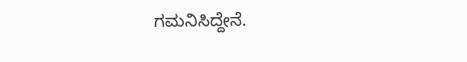ಗಮನಿಸಿದ್ದೇನೆ.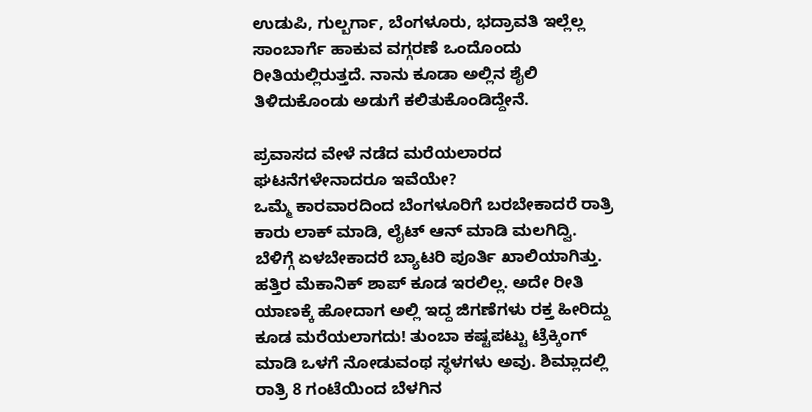ಉಡುಪಿ, ಗುಲ್ಬರ್ಗಾ, ಬೆಂಗಳೂರು, ಭದ್ರಾವತಿ ಇಲ್ಲೆಲ್ಲ ಸಾಂಬಾರ್ಗೆ ಹಾಕುವ ವಗ್ಗರಣೆ ಒಂದೊಂದು ರೀತಿಯಲ್ಲಿರುತ್ತದೆ. ನಾನು ಕೂಡಾ ಅಲ್ಲಿನ ಶೈಲಿ ತಿಳಿದುಕೊಂಡು ಅಡುಗೆ ಕಲಿತುಕೊಂಡಿದ್ದೇನೆ.

ಪ್ರವಾಸದ ವೇಳೆ ನಡೆದ ಮರೆಯಲಾರದ ಘಟನೆಗಳೇನಾದರೂ ಇವೆಯೇ?
ಒಮ್ಮೆ ಕಾರವಾರದಿಂದ ಬೆಂಗಳೂರಿಗೆ ಬರಬೇಕಾದರೆ ರಾತ್ರಿ ಕಾರು ಲಾಕ್ ಮಾಡಿ, ಲೈಟ್ ಆನ್ ಮಾಡಿ ಮಲಗಿದ್ವಿ. ಬೆಳಿಗ್ಗೆ ಏಳಬೇಕಾದರೆ ಬ್ಯಾಟರಿ ಪೂರ್ತಿ ಖಾಲಿಯಾಗಿತ್ತು. ಹತ್ತಿರ ಮೆಕಾನಿಕ್ ಶಾಪ್ ಕೂಡ ಇರಲಿಲ್ಲ. ಅದೇ ರೀತಿ ಯಾಣಕ್ಕೆ ಹೋದಾಗ ಅಲ್ಲಿ ಇದ್ದ ಜಿಗಣೆಗಳು ರಕ್ತ ಹೀರಿದ್ದು ಕೂಡ ಮರೆಯಲಾಗದು! ತುಂಬಾ ಕಷ್ಟಪಟ್ಟು ಟ್ರೆಕ್ಕಿಂಗ್ ಮಾಡಿ ಒಳಗೆ ನೋಡುವಂಥ ಸ್ಥಳಗಳು ಅವು. ಶಿಮ್ಲಾದಲ್ಲಿ ರಾತ್ರಿ 8 ಗಂಟೆಯಿಂದ ಬೆಳಗಿನ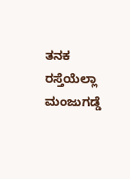ತನಕ ರಸ್ತೆಯೆಲ್ಲಾ ಮಂಜುಗಡ್ಡೆ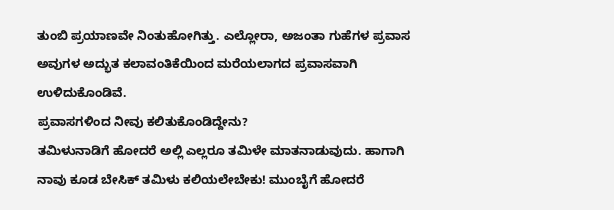ತುಂಬಿ ಪ್ರಯಾಣವೇ ನಿಂತುಹೋಗಿತ್ತು. ಎಲ್ಲೋರಾ, ಅಜಂತಾ ಗುಹೆಗಳ ಪ್ರವಾಸ ಅವುಗಳ ಅದ್ಭುತ ಕಲಾವಂತಿಕೆಯಿಂದ ಮರೆಯಲಾಗದ ಪ್ರವಾಸವಾಗಿ ಉಳಿದುಕೊಂಡಿವೆ.
ಪ್ರವಾಸಗಳಿಂದ ನೀವು ಕಲಿತುಕೊಂಡಿದ್ದೇನು?
ತಮಿಳುನಾಡಿಗೆ ಹೋದರೆ ಅಲ್ಲಿ ಎಲ್ಲರೂ ತಮಿಳೇ ಮಾತನಾಡುವುದು. ಹಾಗಾಗಿ ನಾವು ಕೂಡ ಬೇಸಿಕ್ ತಮಿಳು ಕಲಿಯಲೇಬೇಕು! ಮುಂಬೈಗೆ ಹೋದರೆ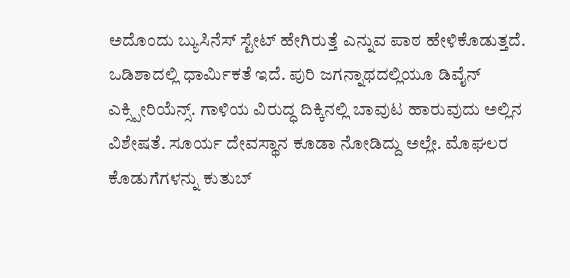ಅದೊಂದು ಬ್ಯುಸಿನೆಸ್ ಸ್ಟೇಟ್ ಹೇಗಿರುತ್ತೆ ಎನ್ನುವ ಪಾಠ ಹೇಳಿಕೊಡುತ್ತದೆ. ಒಡಿಶಾದಲ್ಲಿ ಧಾರ್ಮಿಕತೆ ಇದೆ. ಪುರಿ ಜಗನ್ನಾಥದಲ್ಲಿಯೂ ಡಿವೈನ್ ಎಕ್ಸ್ಪೀರಿಯೆನ್ಸ್. ಗಾಳಿಯ ವಿರುದ್ಧ ದಿಕ್ಕಿನಲ್ಲಿ ಬಾವುಟ ಹಾರುವುದು ಅಲ್ಲಿನ ವಿಶೇಷತೆ. ಸೂರ್ಯ ದೇವಸ್ಥಾನ ಕೂಡಾ ನೋಡಿದ್ದು ಅಲ್ಲೇ. ಮೊಘಲರ ಕೊಡುಗೆಗಳನ್ನು ಕುತುಬ್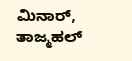ಮಿನಾರ್, ತಾಜ್ಮಹಲ್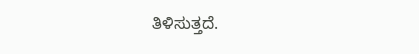ತಿಳಿಸುತ್ತದೆ.